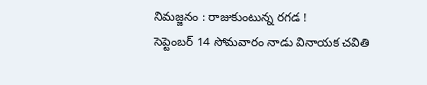నిమజ్జనం : రాజుకుంటున్న రగడ !
సెప్టెంబర్ 14 సోమవారం నాడు వినాయక చవితి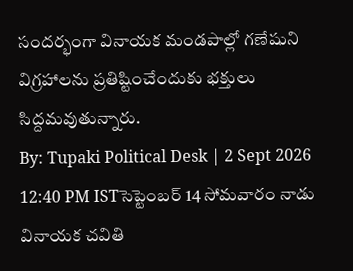సందర్భంగా వినాయక మండపాల్లో గణేషుని విగ్రహాలను ప్రతిష్టించేందుకు భక్తులు సిద్దమవుతున్నారు.
By: Tupaki Political Desk | 2 Sept 2026 12:40 PM ISTసెప్టెంబర్ 14 సోమవారం నాడు వినాయక చవితి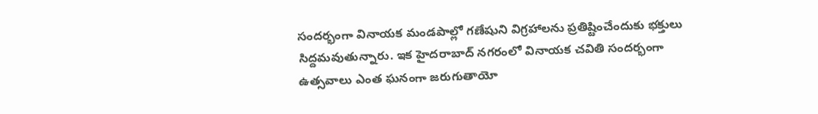సందర్భంగా వినాయక మండపాల్లో గణేషుని విగ్రహాలను ప్రతిష్టించేందుకు భక్తులు సిద్దమవుతున్నారు. ఇక హైదరాబాద్ నగరంలో వినాయక చవితి సందర్భంగా ఉత్సవాలు ఎంత ఘనంగా జరుగుతాయో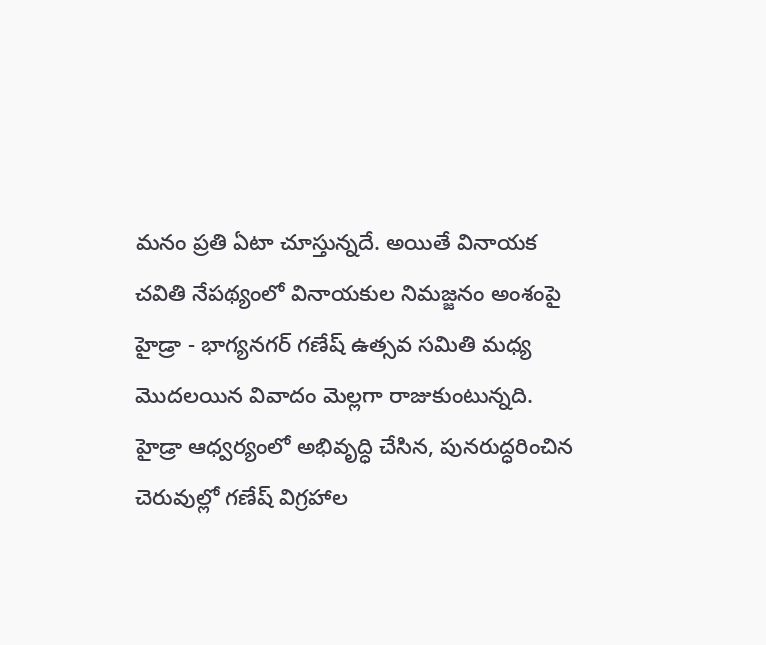మనం ప్రతి ఏటా చూస్తున్నదే. అయితే వినాయక చవితి నేపథ్యంలో వినాయకుల నిమజ్జనం అంశంపై హైడ్రా - భాగ్యనగర్ గణేష్ ఉత్సవ సమితి మధ్య మొదలయిన వివాదం మెల్లగా రాజుకుంటున్నది.
హైడ్రా ఆధ్వర్యంలో అభివృద్ధి చేసిన, పునరుద్ధరించిన చెరువుల్లో గణేష్ విగ్రహాల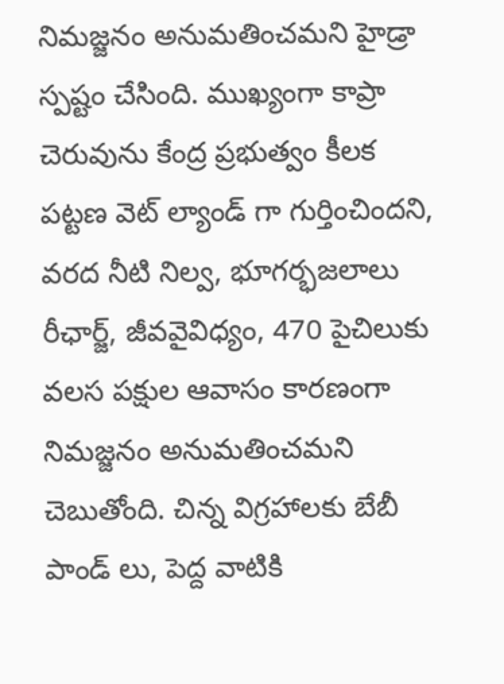నిమజ్జనం అనుమతించమని హైడ్రా స్పష్టం చేసింది. ముఖ్యంగా కాప్రా చెరువును కేంద్ర ప్రభుత్వం కీలక పట్టణ వెట్ ల్యాండ్ గా గుర్తించిందని, వరద నీటి నిల్వ, భూగర్భజలాలు రీఛార్జ్, జీవవైవిధ్యం, 470 పైచిలుకు వలస పక్షుల ఆవాసం కారణంగా నిమజ్జనం అనుమతించమని చెబుతోంది. చిన్న విగ్రహాలకు బేబీ పాండ్ లు, పెద్ద వాటికి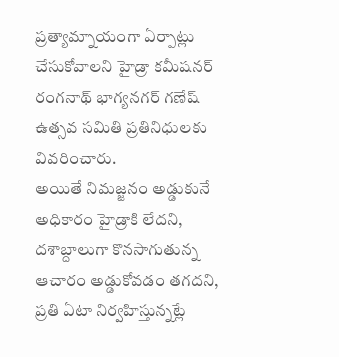ప్రత్యామ్నాయంగా ఏర్పాట్లు చేసుకోవాలని హైడ్రా కమీషనర్ రంగనాథ్ భాగ్యనగర్ గణేష్ ఉత్సవ సమితి ప్రతినిధులకు వివరించారు.
అయితే నిమజ్జనం అడ్డుకునే అధికారం హైడ్రాకి లేదని, దశాబ్దాలుగా కొనసాగుతున్న ఆచారం అడ్డుకోవడం తగదని, ప్రతి ఏటా నిర్వహిస్తున్నట్లే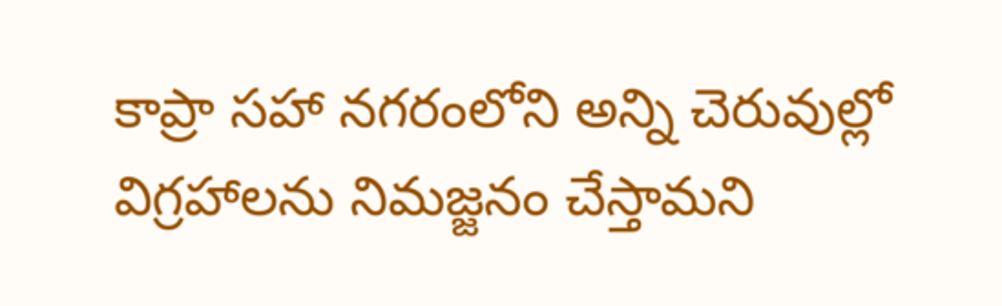కాప్రా సహా నగరంలోని అన్ని చెరువుల్లో విగ్రహాలను నిమజ్జనం చేస్తామని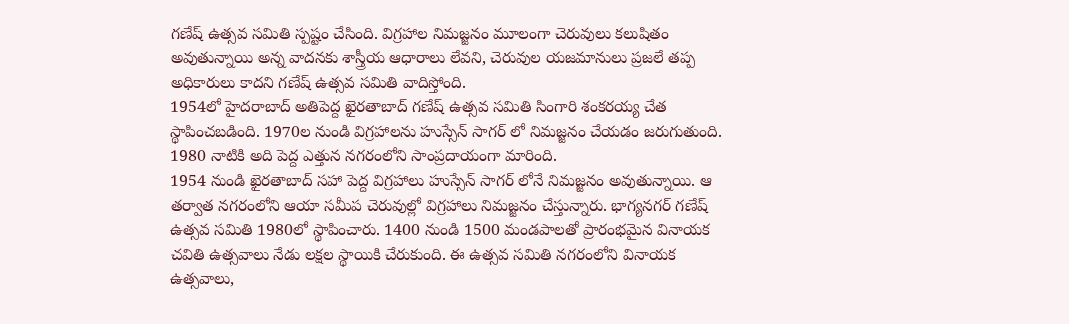గణేష్ ఉత్సవ సమితి స్పష్టం చేసింది. విగ్రహాల నిమజ్జనం మూలంగా చెరువులు కలుషితం అవుతున్నాయి అన్న వాదనకు శాస్త్రీయ ఆధారాలు లేవని, చెరువుల యజమానులు ప్రజలే తప్ప అధికారులు కాదని గణేష్ ఉత్సవ సమితి వాదిస్తోంది.
1954లో హైదరాబాద్ అతిపెద్ద ఖైరతాబాద్ గణేష్ ఉత్సవ సమితి సింగారి శంకరయ్య చేత స్థాపించబడింది. 1970ల నుండి విగ్రహాలను హుస్సేన్ సాగర్ లో నిమజ్జనం చేయడం జరుగుతుంది. 1980 నాటికి అది పెద్ద ఎత్తున నగరంలోని సాంప్రదాయంగా మారింది.
1954 నుండి ఖైరతాబాద్ సహా పెద్ద విగ్రహాలు హుస్సేన్ సాగర్ లోనే నిమజ్జనం అవుతున్నాయి. ఆ తర్వాత నగరంలోని ఆయా సమీప చెరువుల్లో విగ్రహాలు నిమజ్జనం చేస్తున్నారు. భాగ్యనగర్ గణేష్ ఉత్సవ సమితి 1980లో స్థాపించారు. 1400 నుండి 1500 మండపాలతో ప్రారంభమైన వినాయక చవితి ఉత్సవాలు నేడు లక్షల స్థాయికి చేరుకుంది. ఈ ఉత్సవ సమితి నగరంలోని వినాయక ఉత్సవాలు,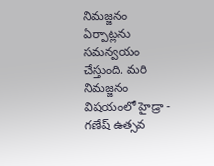నిమజ్జనం ఏర్పాట్లను సమన్వయం చేస్తుంది. మరి నిమజ్జనం విషయంలో హైడ్రా - గణేష్ ఉత్సవ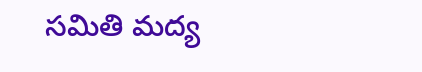సమితి మద్య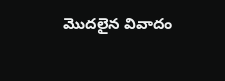మొదలైన వివాదం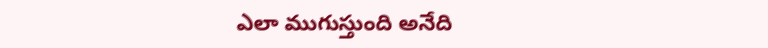ఎలా ముగుస్తుంది అనేది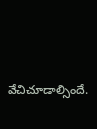వేచిచూడాల్సిందే.